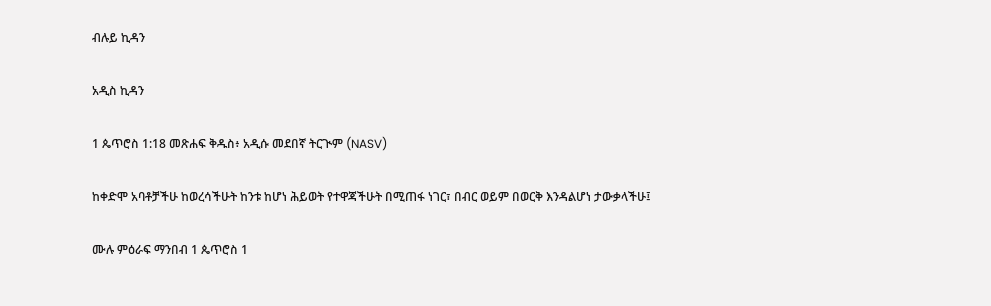ብሉይ ኪዳን

አዲስ ኪዳን

1 ጴጥሮስ 1:18 መጽሐፍ ቅዱስ፥ አዲሱ መደበኛ ትርጒም (NASV)

ከቀድሞ አባቶቻችሁ ከወረሳችሁት ከንቱ ከሆነ ሕይወት የተዋጃችሁት በሚጠፋ ነገር፣ በብር ወይም በወርቅ እንዳልሆነ ታውቃላችሁ፤

ሙሉ ምዕራፍ ማንበብ 1 ጴጥሮስ 1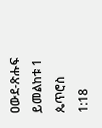ዐውደ-ጽሑፍ ይመልከቱ 1 ጴጥሮስ 1:18